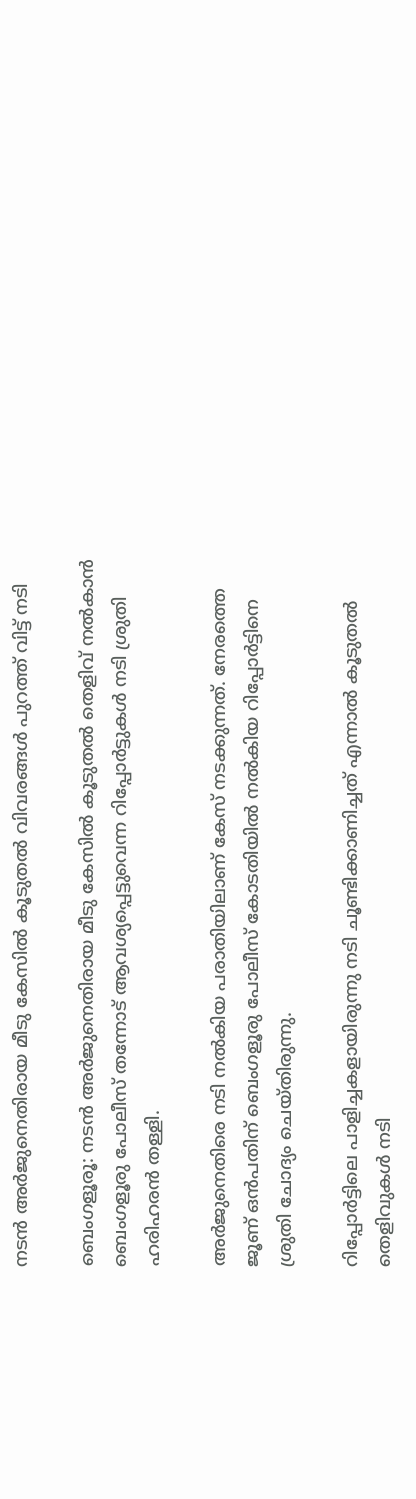നടൻ അര്‍ജുനെതിരായ മീടു കേസില്‍ കൂടുതൽ വിവരങ്ങൾ പുറത്ത് വിട്ട് നടി

ബെംഗളൂരൂ: നടന്‍ അര്‍ജുനെതിരായ മീടു കേസില്‍ കൂടുതല്‍ തെളിവ് നല്‍കാന്‍ ബെംഗളൂരു പോലീസ് തന്നോട് ആവശ്യപ്പെട്ടുവെന്ന റിപ്പോര്‍ട്ടുകള്‍ നടി ശ്രുതി ഹരിഹരന്‍ തള്ളി.

അര്‍ജുനെതിരെ നടി നല്‍കിയ പരാതിയിലാണ് കേസ് നടക്കുന്നത്. നേരത്തെ ജൂണ് ഒന്‍പതിന് ബെംഗളൂരു പോലീസ് കോടതിയില്‍ നല്‍കിയ റിപ്പോര്‍ട്ടിനെ ശ്രുതി ചോദ്യം ചെയ്തിരുന്നു.

റിപ്പോര്‍ട്ടിലെ പാളിച്ചകളായിരുന്നു നടി ചൂണ്ടിക്കാണിച്ചത് എന്നാല്‍ കൂടുതല്‍ തെളിവുകള്‍ നടി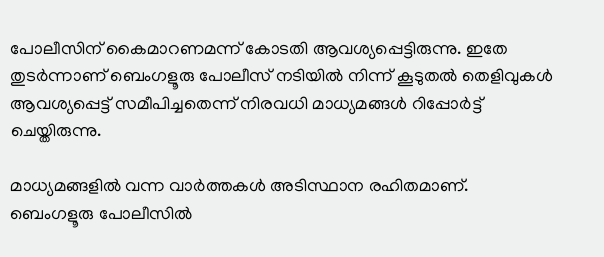പോലീസിന് കൈമാറണമന്ന് കോടതി ആവശ്യപ്പെട്ടിരുന്നു. ഇതേ തുടര്‍ന്നാണ് ബെംഗളൂരു പോലീസ് നടിയില്‍ നിന്ന് കൂടുതല്‍ തെളിവുകള്‍ ആവശ്യപ്പെട്ട് സമീപിച്ചതെന്ന് നിരവധി മാധ്യമങ്ങള്‍ റിപ്പോര്‍ട്ട് ചെയ്തിരുന്നു.

മാധ്യമങ്ങളില്‍ വന്ന വാര്‍ത്തകള്‍ അടിസ്ഥാന രഹിതമാണ്. ബെംഗളൂരു പോലീസില്‍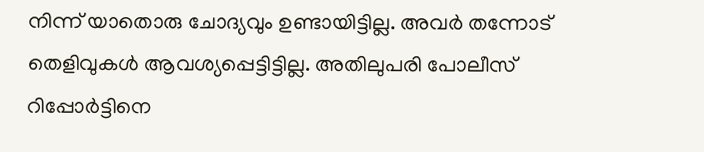നിന്ന് യാതൊരു ചോദ്യവും ഉണ്ടായിട്ടില്ല. അവര്‍ തന്നോട് തെളിവുകള്‍ ആവശ്യപ്പെട്ടിട്ടില്ല. അതിലുപരി പോലീസ് റിപ്പോര്‍ട്ടിനെ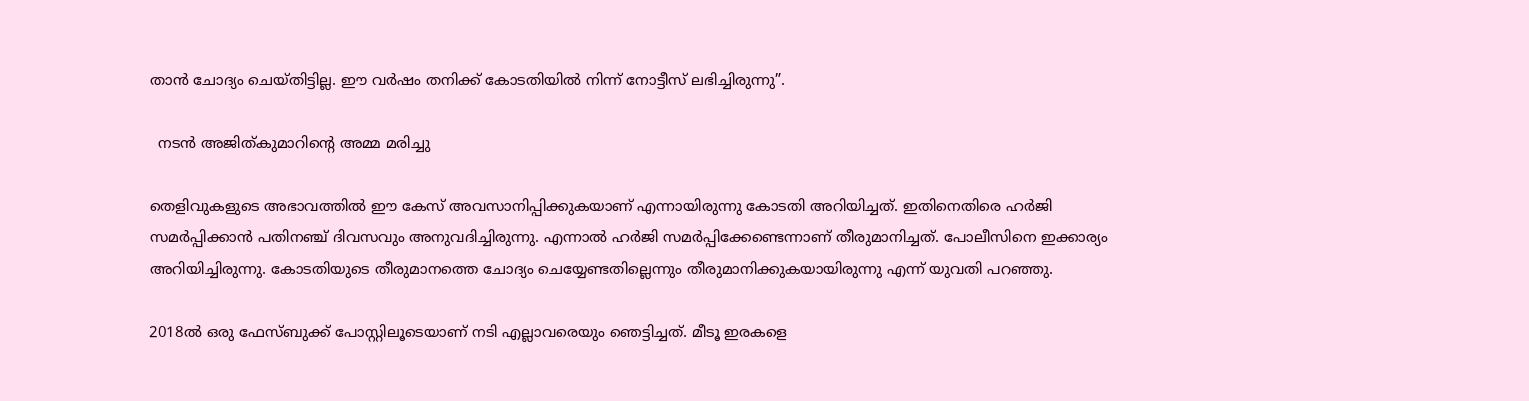താന്‍ ചോദ്യം ചെയ്തിട്ടില്ല. ഈ വര്‍ഷം തനിക്ക് കോടതിയില്‍ നിന്ന് നോട്ടീസ് ലഭിച്ചിരുന്നു”.

  നടൻ അജിത്കുമാറിന്റെ അമ്മ മരിച്ചു

തെളിവുകളുടെ അഭാവത്തില്‍ ഈ കേസ് അവസാനിപ്പിക്കുകയാണ് എന്നായിരുന്നു കോടതി അറിയിച്ചത്. ഇതിനെതിരെ ഹര്‍ജി സമര്‍പ്പിക്കാന്‍ പതിനഞ്ച് ദിവസവും അനുവദിച്ചിരുന്നു. എന്നാല്‍ ഹര്‍ജി സമര്‍പ്പിക്കേണ്ടെന്നാണ് തീരുമാനിച്ചത്. പോലീസിനെ ഇക്കാര്യം അറിയിച്ചിരുന്നു. കോടതിയുടെ തീരുമാനത്തെ ചോദ്യം ചെയ്യേണ്ടതില്ലെന്നും തീരുമാനിക്കുകയായിരുന്നു എന്ന് യുവതി പറഞ്ഞു.

2018ല്‍ ഒരു ഫേസ്ബുക്ക് പോസ്റ്റിലൂടെയാണ് നടി എല്ലാവരെയും ഞെട്ടിച്ചത്. മീടൂ ഇരകളെ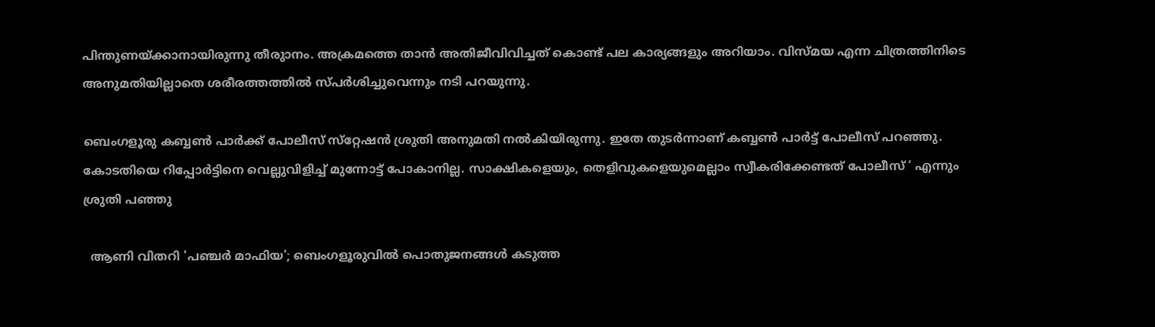പിന്തുണയ്ക്കാനായിരുന്നു തീരുാനം. അക്രമത്തെ താന്‍ അതിജീവിവിച്ചത് കൊണ്ട് പല കാര്യങ്ങളും അറിയാം. വിസ്മയ എന്ന ചിത്രത്തിനിടെ അനുമതിയില്ലാതെ ശരീരത്തത്തില്‍ സ്പര്‍ശിച്ചുവെന്നും നടി പറയുന്നു.

ബെംഗളൂരു കബ്ബണ്‍ പാര്‍ക്ക് പോലീസ് സ്‌റ്റേഷന്‍ ശ്രുതി അനുമതി നല്‍കിയിരുന്നു. ഇതേ തുടര്‍ന്നാണ് കബ്ബണ്‍ പാര്‍ട്ട് പോലീസ് പറഞ്ഞു. കോടതിയെ റിപ്പോര്‍ട്ടിനെ വെല്ലുവിളിച്ച്‌ മുന്നോട്ട് പോകാനില്ല. സാക്ഷികളെയും, തെളിവുകളെയുമെല്ലാം സ്വീകരിക്കേണ്ടത് പോലീസ് ‘ എന്നും ശ്രുതി പഞ്ഞു

  ആണി വിതറി 'പഞ്ചർ മാഫിയ'; ബെംഗളൂരുവിൽ പൊതുജനങ്ങൾ കടുത്ത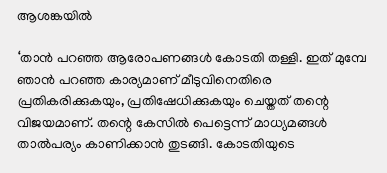ആശങ്കയിൽ

‘താന്‍ പറഞ്ഞ ആരോപണങ്ങള്‍ കോടതി തള്ളി. ഇത് മുമ്പേ ഞാന്‍ പറഞ്ഞ കാര്യമാണ് മീടുവിനെതിരെ പ്രതികരിക്കുകയും, പ്രതിഷേധിക്കുകയും ചെയ്തത് തന്റെ വിജയമാണ്. തന്റെ കേസില്‍ പെട്ടെന്ന് മാധ്യമങ്ങള്‍ താല്‍പര്യം കാണിക്കാന്‍ തുടങ്ങി. കോടതിയുടെ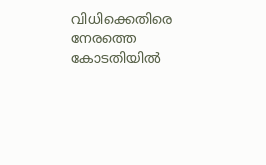വിധിക്കെതിരെ നേരത്തെ കോടതിയില്‍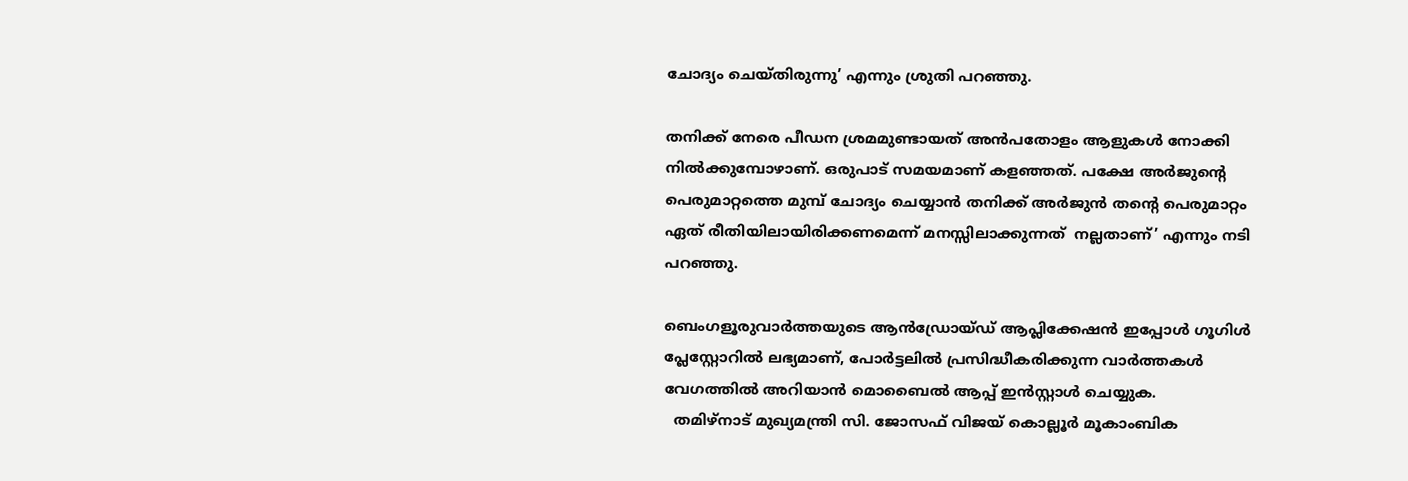ചോദ്യം ചെയ്തിരുന്നു’ എന്നും ശ്രുതി പറഞ്ഞു.

തനിക്ക് നേരെ പീഡന ശ്രമമുണ്ടായത് അന്‍പതോളം ആളുകള്‍ നോക്കി നില്‍ക്കുമ്പോഴാണ്. ഒരുപാട് സമയമാണ് കളഞ്ഞത്. പക്ഷേ അര്‍ജുന്റെ പെരുമാറ്റത്തെ മുമ്പ് ചോദ്യം ചെയ്യാന്‍ തനിക്ക് അര്‍ജുന്‍ തന്റെ പെരുമാറ്റം ഏത് രീതിയിലായിരിക്കണമെന്ന് മനസ്സിലാക്കുന്നത്  നല്ലതാണ്’ എന്നും നടി പറഞ്ഞു.

ബെംഗളൂരുവാർത്തയുടെ ആൻഡ്രോയ്ഡ് ആപ്ലിക്കേഷൻ ഇപ്പോൾ ഗൂഗിൾ പ്ലേസ്റ്റോറിൽ ലഭ്യമാണ്, പോർട്ടലിൽ പ്രസിദ്ധീകരിക്കുന്ന വാർത്തകൾ വേഗത്തിൽ അറിയാൻ മൊബൈൽ ആപ്പ് ഇൻസ്റ്റാൾ ചെയ്യുക.
  തമിഴ്‌നാട് മുഖ്യമന്ത്രി സി. ജോസഫ് വിജയ് കൊല്ലൂർ മൂകാംബിക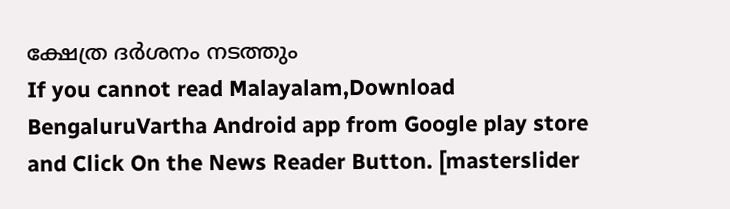ക്ഷേത്ര ദർശനം നടത്തും
If you cannot read Malayalam,Download BengaluruVartha Android app from Google play store and Click On the News Reader Button. [masterslider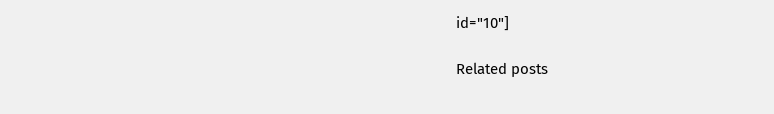id="10"]

Related posts